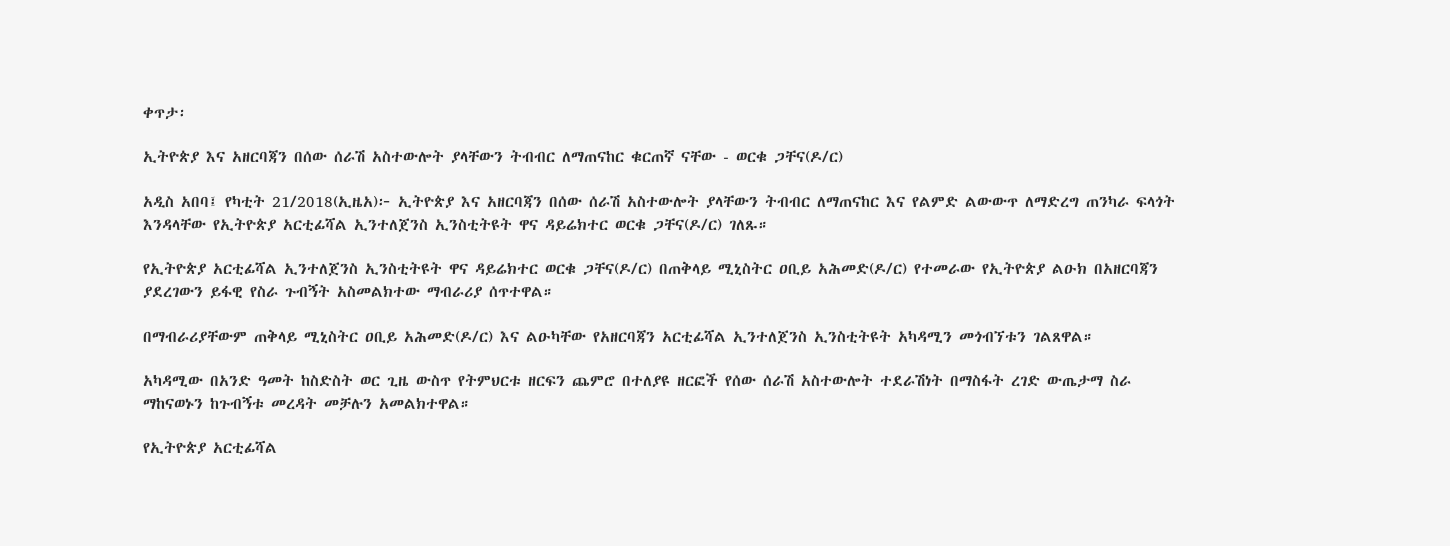ቀጥታ፡

ኢትዮጵያ እና አዘርባጃን በሰው ሰራሽ አስተውሎት ያላቸውን ትብብር ለማጠናከር ቁርጠኛ ናቸው - ወርቁ ጋቸና(ዶ/ር)

አዲስ አበባ፤ የካቲት 21/2018(ኢዜአ)፦ ኢትዮጵያ እና አዘርባጃን በሰው ሰራሽ አስተውሎት ያላቸውን ትብብር ለማጠናከር እና የልምድ ልውውጥ ለማድረግ ጠንካራ ፍላጎት እንዳላቸው የኢትዮጵያ አርቲፊሻል ኢንተለጀንስ ኢንስቲትዩት ዋና ዳይሬክተር ወርቁ ጋቸና(ዶ/ር) ገለጹ።

የኢትዮጵያ አርቲፊሻል ኢንተለጀንስ ኢንስቲትዩት ዋና ዳይሬክተር ወርቁ ጋቸና(ዶ/ር) በጠቅላይ ሚኒስትር ዐቢይ አሕመድ(ዶ/ር) የተመራው የኢትዮጵያ ልዑክ በአዘርባጃን ያደረገውን ይፋዊ የስራ ጉብኝት አስመልክተው ማብራሪያ ሰጥተዋል።

በማብራሪያቸውም ጠቅላይ ሚኒስትር ዐቢይ አሕመድ(ዶ/ር) እና ልዑካቸው የአዘርባጃን አርቲፊሻል ኢንተለጀንስ ኢንስቲትዩት አካዳሚን መጎብኘቱን ገልጸዋል።

አካዳሚው በአንድ ዓመት ከስድስት ወር ጊዜ ውስጥ የትምህርቱ ዘርፍን ጨምሮ በተለያዩ ዘርፎች የሰው ሰራሽ አስተውሎት ተደራሽነት በማስፋት ረገድ ውጤታማ ስራ ማከናወኑን ከጉብኝቱ መረዳት መቻሉን አመልክተዋል።

የኢትዮጵያ አርቲፊሻል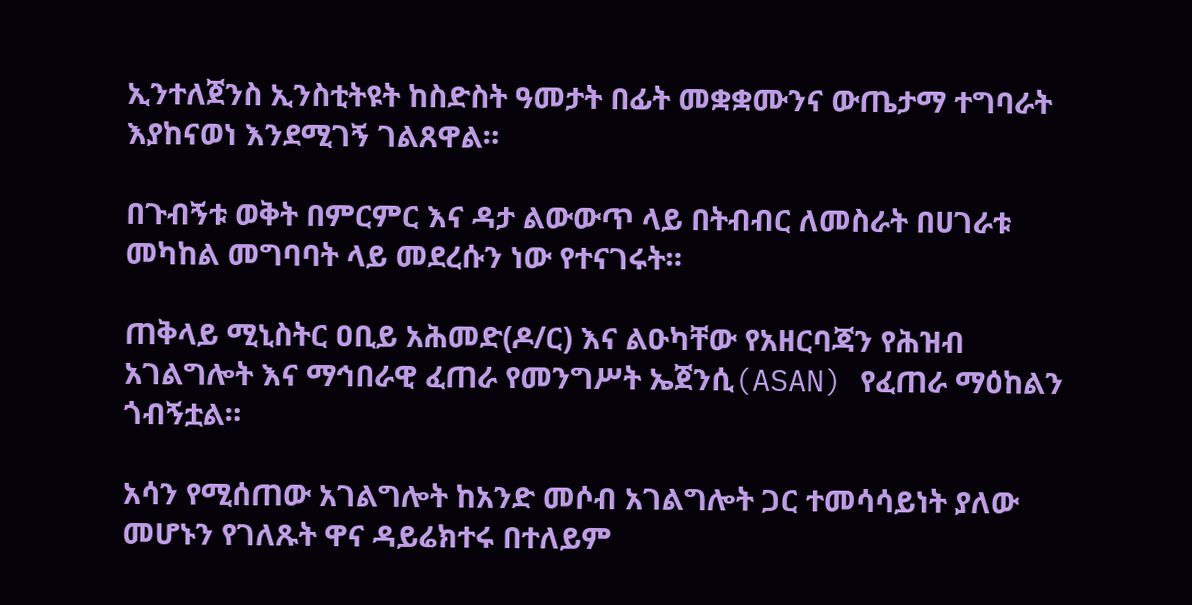ኢንተለጀንስ ኢንስቲትዩት ከስድስት ዓመታት በፊት መቋቋሙንና ውጤታማ ተግባራት እያከናወነ እንደሚገኝ ገልጸዋል።

በጉብኝቱ ወቅት በምርምር እና ዳታ ልውውጥ ላይ በትብብር ለመስራት በሀገራቱ መካከል መግባባት ላይ መደረሱን ነው የተናገሩት።

ጠቅላይ ሚኒስትር ዐቢይ አሕመድ(ዶ/ር) እና ልዑካቸው የአዘርባጃን የሕዝብ አገልግሎት እና ማኅበራዊ ፈጠራ የመንግሥት ኤጀንሲ(ASAN) የፈጠራ ማዕከልን ጎብኝቷል።

አሳን የሚሰጠው አገልግሎት ከአንድ መሶብ አገልግሎት ጋር ተመሳሳይነት ያለው መሆኑን የገለጹት ዋና ዳይሬክተሩ በተለይም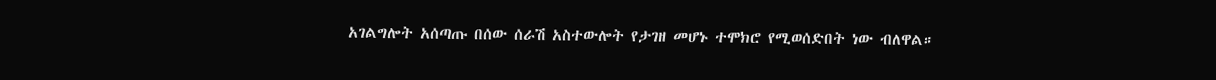አገልግሎት አሰጣጡ በሰው ሰራሽ አስተውሎት የታገዘ መሆኑ ተሞክሮ የሚወሰድበት ነው ብለዋል።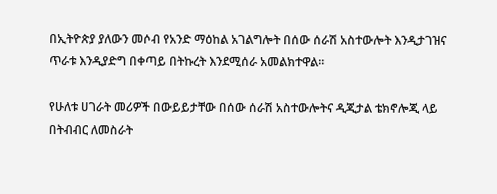በኢትዮጵያ ያለውን መሶብ የአንድ ማዕከል አገልግሎት በሰው ሰራሽ አስተውሎት እንዲታገዝና ጥራቱ እንዲያድግ በቀጣይ በትኩረት እንደሚሰራ አመልክተዋል።

የሁለቱ ሀገራት መሪዎች በውይይታቸው በሰው ሰራሽ አስተውሎትና ዲጂታል ቴክኖሎጂ ላይ በትብብር ለመስራት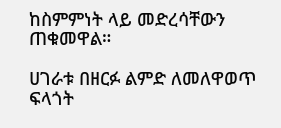ከስምምነት ላይ መድረሳቸውን ጠቁመዋል።

ሀገራቱ በዘርፉ ልምድ ለመለዋወጥ ፍላጎት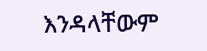እንዳላቸውም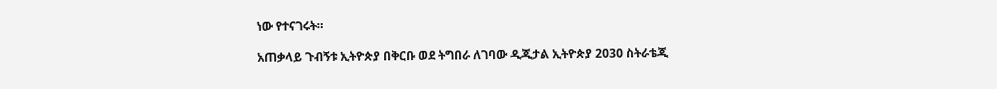ነው የተናገሩት።

አጠቃላይ ጉብኝቱ ኢትዮጵያ በቅርቡ ወደ ትግበራ ለገባው ዲጂታል ኢትዮጵያ 2030 ስትራቴጂ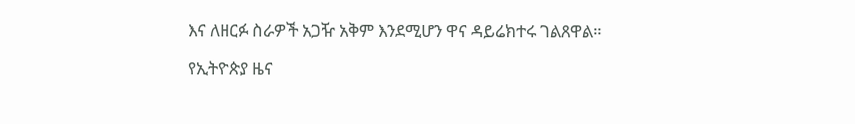እና ለዘርፉ ስራዎች አጋዥ አቅም እንደሚሆን ዋና ዳይሬክተሩ ገልጸዋል።

የኢትዮጵያ ዜና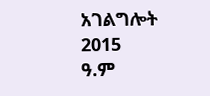አገልግሎት
2015
ዓ.ም